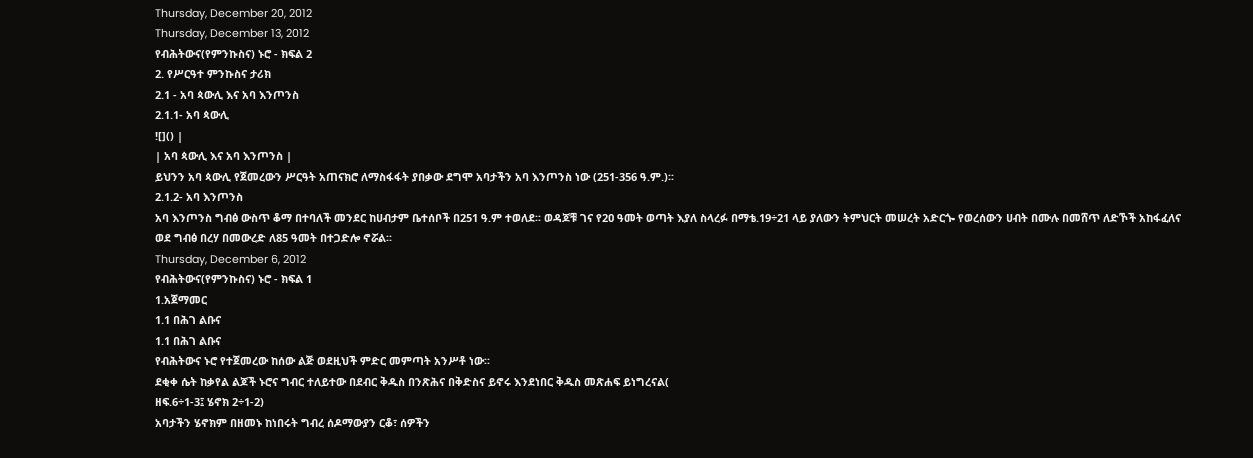Thursday, December 20, 2012
Thursday, December 13, 2012
የብሕትውና(የምንኩስና) ኑሮ - ክፍል 2
2. የሥርዓተ ምንኩስና ታሪክ
2.1 - አባ ጳውሊ እና አባ እንጦንስ
2.1.1- አባ ጳውሊ
![]() |
| አባ ጳውሊ እና አባ እንጦንስ |
ይህንን አባ ጳውሊ የጀመረውን ሥርዓት አጠናክሮ ለማስፋፋት ያበቃው ደግሞ አባታችን አባ እንጦንስ ነው (251-356 ዓ.ም.)፡፡
2.1.2- አባ እንጦንስ
አባ እንጦንስ ግብፅ ውስጥ ቆማ በተባለች መንደር ከሀብታም ቤተሰቦች በ251 ዓ.ም ተወለደ፡፡ ወዳጆቹ ገና የ2ዐ ዓመት ወጣት እያለ ስላረፉ በማቴ.19÷21 ላይ ያለውን ትምህርት መሠረት አድርጐ የወረሰውን ሀብት በሙሉ በመሸጥ ለድኾች አከፋፈለና ወደ ግብፅ በረሃ በመውረድ ለ85 ዓመት በተጋድሎ ኖሯል፡፡
Thursday, December 6, 2012
የብሕትውና(የምንኩስና) ኑሮ - ክፍል 1
1.አጀማመር
1.1 በሕገ ልቡና
1.1 በሕገ ልቡና
የብሕትውና ኑሮ የተጀመረው ከሰው ልጅ ወደዚህች ምድር መምጣት አንሥቶ ነው፡፡
ደቂቀ ሴት ከቃየል ልጆች ኑሮና ግብር ተለይተው በደብር ቅዱስ በንጽሕና በቅድስና ይኖሩ እንደነበር ቅዱስ መጽሐፍ ይነግረናል(
ዘፍ.6÷1-3፤ ሄኖክ 2÷1-2)
አባታችን ሄኖክም በዘመኑ ከነበሩት ግብረ ሰዶማውያን ርቆ፣ ሰዎችን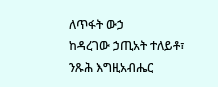ለጥፋት ውኃ
ከዳረገው ኃጢአት ተለይቶ፣ ንጹሕ እግዚአብሔር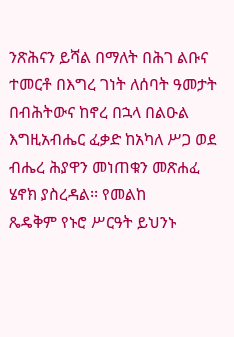ንጽሕናን ይሻል በማለት በሕገ ልቡና ተመርቶ በእግረ ገነት ለሰባት ዓመታት
በብሕትውና ከኖረ በኋላ በልዑል እግዚአብሔር ፈቃድ ከአካለ ሥጋ ወደ ብሔረ ሕያዋን መነጠቁን መጽሐፈ ሄኖክ ያስረዳል፡፡ የመልከ
ጼዴቅም የኑሮ ሥርዓት ይህንኑ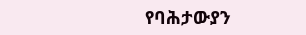የባሕታውያን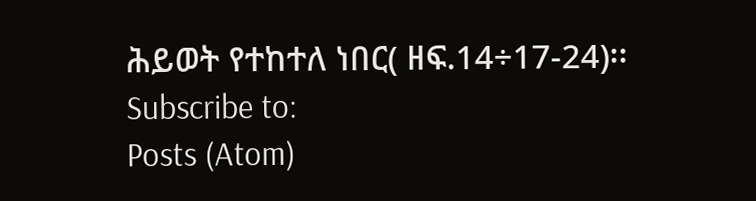ሕይወት የተከተለ ነበር( ዘፍ.14÷17-24)፡፡
Subscribe to:
Posts (Atom)